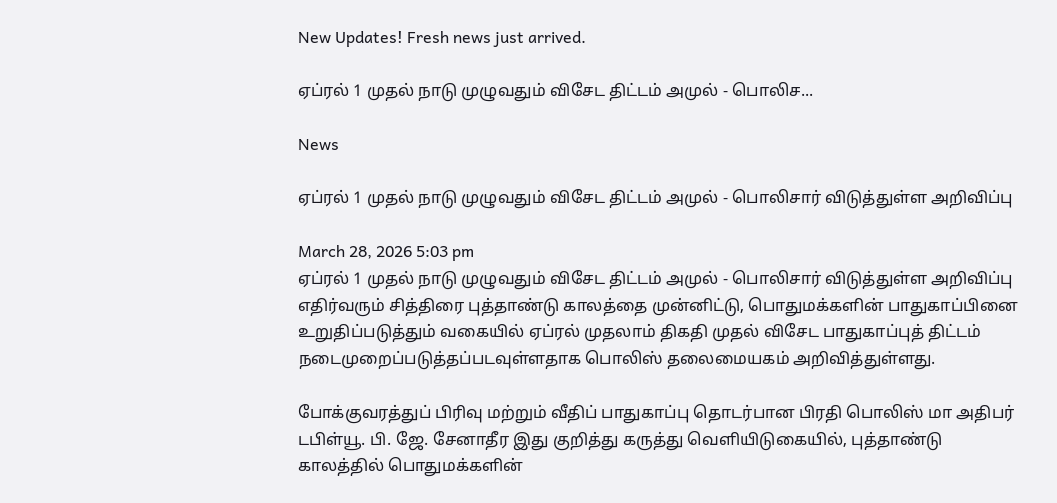New Updates! Fresh news just arrived.

ஏப்ரல் 1 முதல் நாடு முழுவதும் விசேட திட்டம் அமுல் - பொலிச...

News

ஏப்ரல் 1 முதல் நாடு முழுவதும் விசேட திட்டம் அமுல் - பொலிசார் விடுத்துள்ள அறிவிப்பு

March 28, 2026 5:03 pm
ஏப்ரல் 1 முதல் நாடு முழுவதும் விசேட திட்டம் அமுல் - பொலிசார் விடுத்துள்ள அறிவிப்பு
எதிர்வரும் சித்திரை புத்தாண்டு காலத்தை முன்னிட்டு, பொதுமக்களின் பாதுகாப்பினை உறுதிப்படுத்தும் வகையில் ஏப்ரல் முதலாம் திகதி முதல் விசேட பாதுகாப்புத் திட்டம் நடைமுறைப்படுத்தப்படவுள்ளதாக பொலிஸ் தலைமையகம் அறிவித்துள்ளது.

போக்குவரத்துப் பிரிவு மற்றும் வீதிப் பாதுகாப்பு தொடர்பான பிரதி பொலிஸ் மா அதிபர் டபிள்யூ. பி. ஜே. சேனாதீர இது குறித்து கருத்து வெளியிடுகையில், புத்தாண்டு காலத்தில் பொதுமக்களின்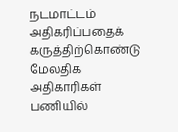நடமாட்டம் அதிகரிப்பதைக் கருத்திற்கொண்டு மேலதிக அதிகாரிகள் பணியில்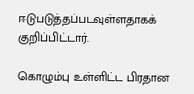ஈடுபடுத்தப்படவுள்ளதாகக் குறிப்பிட்டார்.

கொழும்பு உள்ளிட்ட பிரதான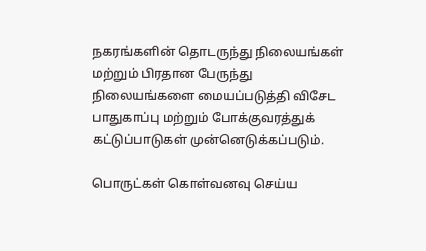நகரங்களின் தொடருந்து நிலையங்கள் மற்றும் பிரதான பேருந்து நிலையங்களை மையப்படுத்தி விசேட பாதுகாப்பு மற்றும் போக்குவரத்துக் கட்டுப்பாடுகள் முன்னெடுக்கப்படும்.

பொருட்கள் கொள்வனவு செய்ய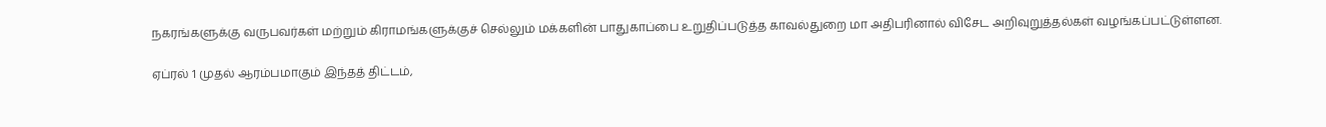நகரங்களுக்கு வருபவர்கள் மற்றும் கிராமங்களுக்குச் செல்லும் மக்களின் பாதுகாப்பை உறுதிப்படுத்த காவல்துறை மா அதிபரினால் விசேட அறிவுறுத்தல்கள் வழங்கப்பட்டுள்ளன.

ஏப்ரல் 1 முதல் ஆரம்பமாகும் இந்தத் திட்டம்,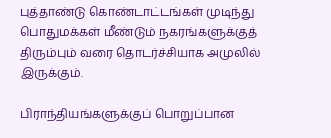புத்தாண்டு கொண்டாட்டங்கள் முடிந்து பொதுமக்கள் மீண்டும் நகரங்களுக்குத் திரும்பும் வரை தொடர்ச்சியாக அமுலில் இருக்கும்.

பிராந்தியங்களுக்குப் பொறுப்பான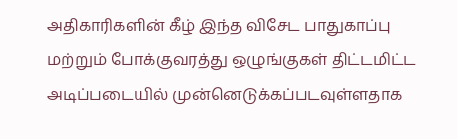அதிகாரிகளின் கீழ் இந்த விசேட பாதுகாப்பு மற்றும் போக்குவரத்து ஒழுங்குகள் திட்டமிட்ட அடிப்படையில் முன்னெடுக்கப்படவுள்ளதாக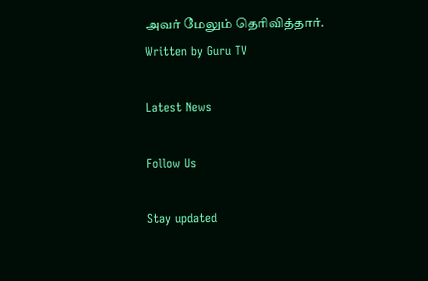அவர் மேலும் தெரிவித்தார்.
Written by Guru TV

Latest News

Follow Us

Stay updated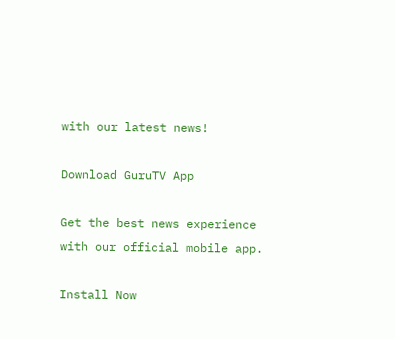with our latest news!

Download GuruTV App

Get the best news experience with our official mobile app.

Install Now